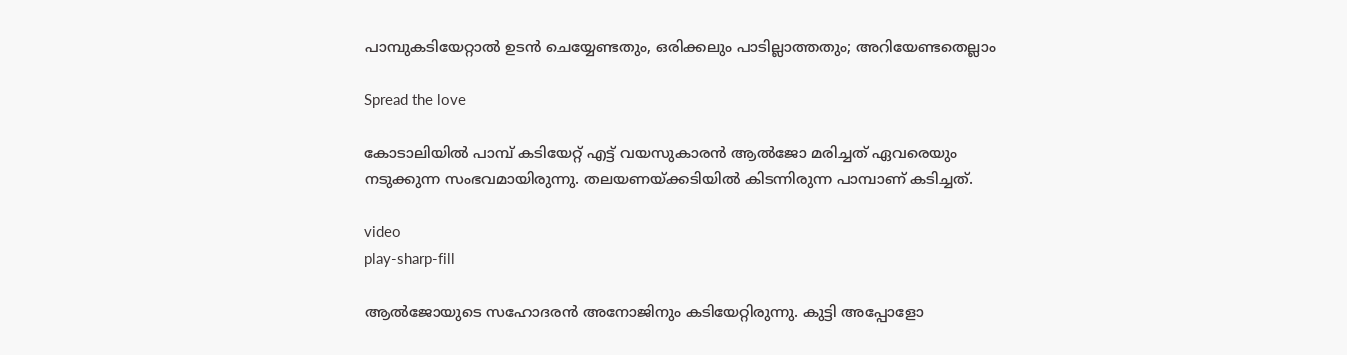പാമ്പുകടിയേറ്റാല്‍ ഉടന്‍ ചെയ്യേണ്ടതും, ഒരിക്കലും പാടില്ലാത്തതും; അറിയേണ്ടതെല്ലാം

Spread the love

കോടാലിയില്‍ പാമ്പ് കടിയേറ്റ് എട്ട് വയസുകാരന്‍ ആല്‍ജോ മരിച്ചത് ഏവരെയും നടുക്കുന്ന സംഭവമായിരുന്നു. തലയണയ്ക്കടിയില്‍ കിടന്നിരുന്ന പാമ്പാണ് കടിച്ചത്.

video
play-sharp-fill

ആല്‍ജോയുടെ സഹോദരന്‍ അനോജിനും കടിയേറ്റിരുന്നു. കുട്ടി അപ്പോളോ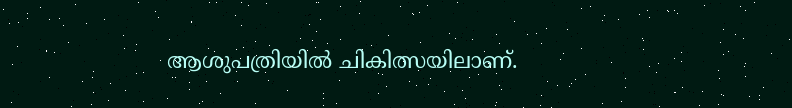ആശുപത്രിയില്‍ ചികിത്സയിലാണ്.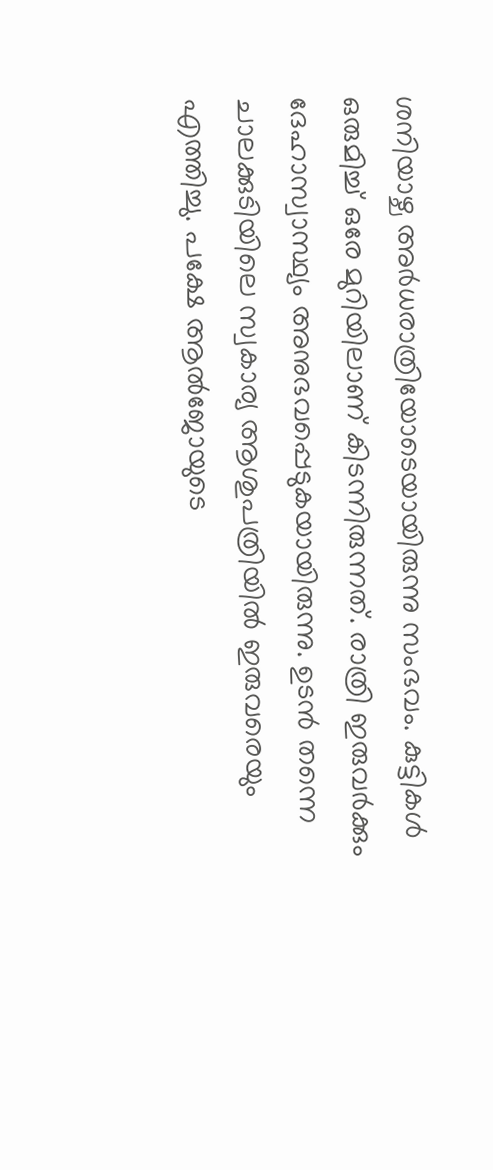ശനിയാഴ്ച അര്‍ധരാത്രിയോടെയായിരുന്നു സംഭവം. കുട്ടികള്‍ ഒരുമിച്ച്‌ ഒരേ മുറിയിലാണ് കിടന്നിരുന്നത്. രാത്രി ഇരുവര്‍ക്കും ദേഹാസ്വാസ്ഥ്യം അനുഭവപ്പെടുകയായിരുന്നു. ഉടന്‍ തന്നെ ചാലക്കുടിയിലെ സ്വകാര്യ ആശുപത്രിയില്‍ ഇരുവരെയും എത്തിച്ചു. പക്ഷേ ആല്‍ജോയുടെ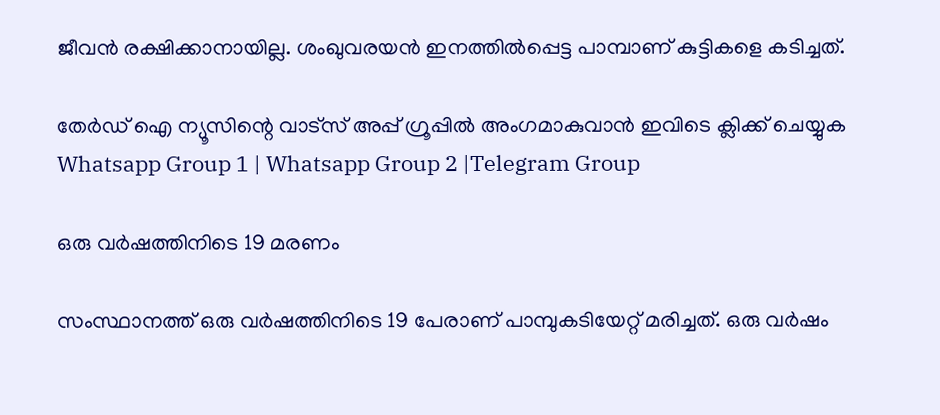ജീവന്‍ രക്ഷിക്കാനായില്ല. ശംഖുവരയന്‍ ഇനത്തില്‍പ്പെട്ട പാമ്പാണ് കുട്ടികളെ കടിച്ചത്.

തേർഡ് ഐ ന്യൂസിന്റെ വാട്സ് അപ്പ് ഗ്രൂപ്പിൽ അംഗമാകുവാൻ ഇവിടെ ക്ലിക്ക് ചെയ്യുക
Whatsapp Group 1 | Whatsapp Group 2 |Telegram Group

ഒരു വര്‍ഷത്തിനിടെ 19 മരണം

സംസ്ഥാനത്ത് ഒരു വര്‍ഷത്തിനിടെ 19 പേരാണ് പാമ്പുകടിയേറ്റ് മരിച്ചത്. ഒരു വര്‍ഷം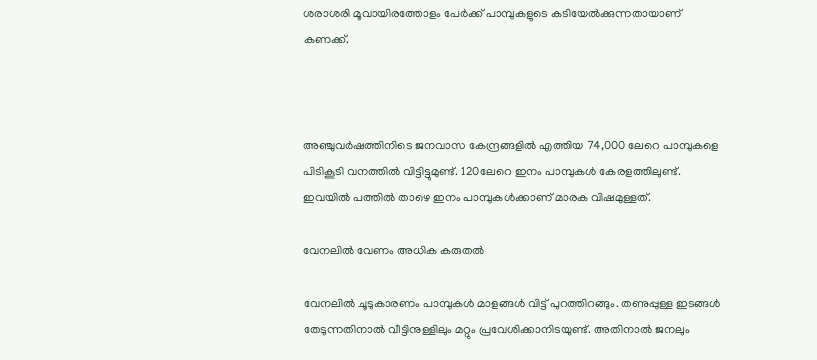ശരാശരി മൂവായിരത്തോളം പേര്‍ക്ക് പാമ്പുകളുടെ കടിയേല്‍ക്കുന്നതായാണ് കണക്ക്.



അഞ്ചുവര്‍ഷത്തിനിടെ ജനവാസ കേന്ദ്രങ്ങളില്‍ എത്തിയ 74,000 ലേറെ പാമ്പുകളെ പിടികൂടി വനത്തില്‍ വിട്ടിട്ടുമുണ്ട്. 120ലേറെ ഇനം പാമ്പുകള്‍ കേരളത്തിലുണ്ട്. ഇവയില്‍ പത്തില്‍ താഴെ ഇനം പാമ്പുകള്‍ക്കാണ് മാരക വിഷമുള്ളത്.

വേനലില്‍ വേണം അധിക കരുതല്‍

വേനലില്‍ ചൂടുകാരണം പാമ്പുകള്‍ മാളങ്ങള്‍ വിട്ട് പുറത്തിറങ്ങും. തണുപ്പുള്ള ഇടങ്ങള്‍ തേടുന്നതിനാല്‍ വീട്ടിനുള്ളിലും മറ്റും പ്രവേശിക്കാനിടയുണ്ട്. അതിനാല്‍ ജനലും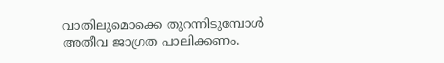വാതിലുമൊക്കെ തുറന്നിടുമ്പോള്‍ അതീവ ജാഗ്രത പാലിക്കണം.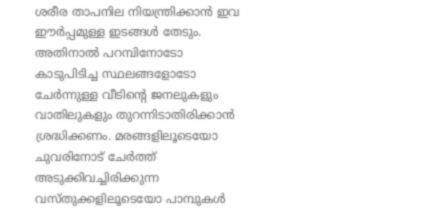ശരീര താപനില നിയന്ത്രിക്കാന്‍ ഇവ ഈര്‍പ്പമുള്ള ഇടങ്ങള്‍ തേടും. അതിനാല്‍ പറമ്പിനോടോ കാടുപിടിച്ച സ്ഥലങ്ങളോടോ ചേര്‍ന്നുള്ള വീടിന്റെ ജനലുകളും വാതിലുകളും തുറന്നിടാതിരിക്കാന്‍ ശ്രദ്ധിക്കണം. മരങ്ങളിലൂടെയോ ചുവരിനോട് ചേര്‍ത്ത് അടുക്കിവച്ചിരിക്കുന്ന വസ്തുക്കളിലൂടെയോ പാമ്പുകള്‍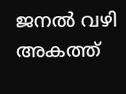ജനല്‍ വഴി അകത്ത്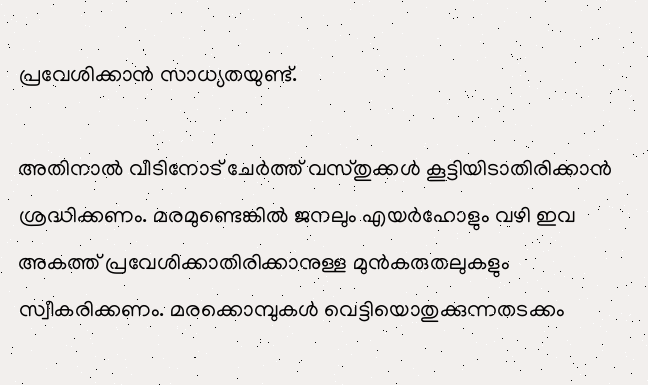പ്രവേശിക്കാന്‍ സാധ്യതയുണ്ട്.

അതിനാല്‍ വീടിനോട് ചേര്‍ത്ത് വസ്തുക്കള്‍ കൂട്ടിയിടാതിരിക്കാന്‍ ശ്രദ്ധിക്കണം. മരമുണ്ടെങ്കില്‍ ജനലും എയര്‍ഹോളും വഴി ഇവ അകത്ത് പ്രവേശിക്കാതിരിക്കാനുള്ള മുന്‍കരുതലുകളും സ്വീകരിക്കണം. മരക്കൊമ്പുകള്‍ വെട്ടിയൊതുക്കുന്നതടക്കം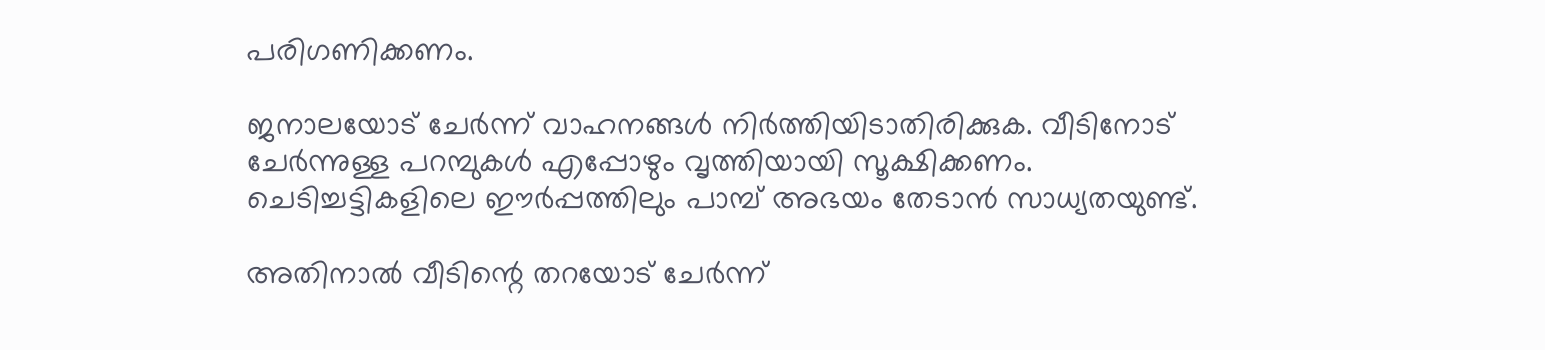പരിഗണിക്കണം.

ജനാലയോട് ചേര്‍ന്ന് വാഹനങ്ങള്‍ നിര്‍ത്തിയിടാതിരിക്കുക. വീടിനോട് ചേര്‍ന്നുള്ള പറമ്പുകള്‍ എപ്പോഴും വൃത്തിയായി സൂക്ഷിക്കണം. ചെടിച്ചട്ടികളിലെ ഈര്‍പ്പത്തിലും പാമ്പ് അഭയം തേടാന്‍ സാധ്യതയുണ്ട്.

അതിനാല്‍ വീടിന്റെ തറയോട് ചേര്‍ന്ന്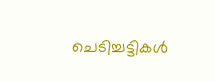ചെടിച്ചട്ടികള്‍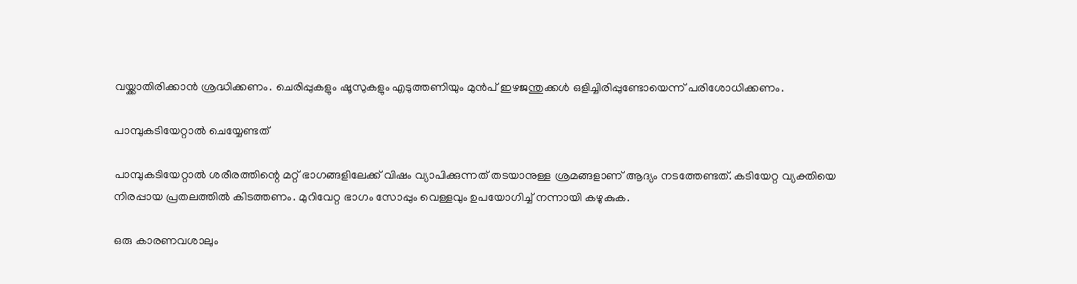വയ്ക്കാതിരിക്കാന്‍ ശ്രദ്ധിക്കണം. ചെരിപ്പുകളും ഷൂസുകളും എടുത്തണിയും മുന്‍പ് ഇഴജന്തുക്കള്‍ ഒളിച്ചിരിപ്പുണ്ടോയെന്ന് പരിശോധിക്കണം.

പാമ്പുകടിയേറ്റാല്‍ ചെയ്യേണ്ടത്

പാമ്പുകടിയേറ്റാല്‍ ശരീരത്തിന്റെ മറ്റ് ഭാഗങ്ങളിലേക്ക് വിഷം വ്യാപിക്കുന്നത് തടയാനുള്ള ശ്രമങ്ങളാണ് ആദ്യം നടത്തേണ്ടത്. കടിയേറ്റ വ്യക്തിയെ നിരപ്പായ പ്രതലത്തില്‍ കിടത്തണം. മുറിവേറ്റ ഭാഗം സോപ്പും വെള്ളവും ഉപയോഗിച്ച്‌ നന്നായി കഴുകുക.

ഒരു കാരണവശാലും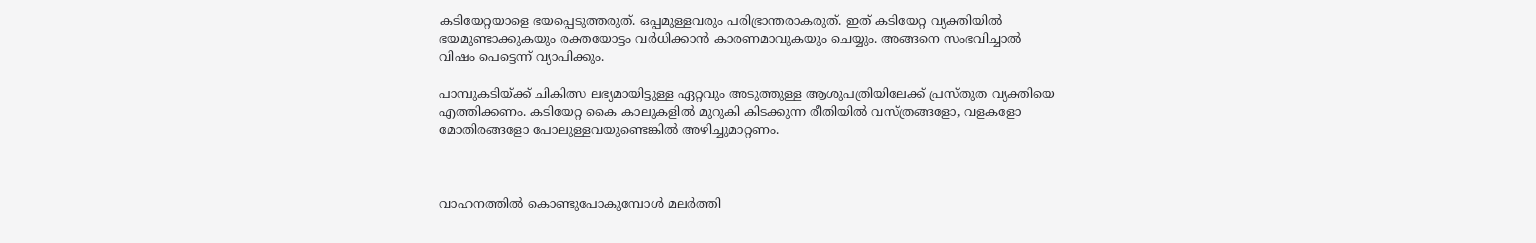കടിയേറ്റയാളെ ഭയപ്പെടുത്തരുത്. ഒപ്പമുള്ളവരും പരിഭ്രാന്തരാകരുത്. ഇത് കടിയേറ്റ വ്യക്തിയില്‍ ഭയമുണ്ടാക്കുകയും രക്തയോട്ടം വര്‍ധിക്കാന്‍ കാരണമാവുകയും ചെയ്യും. അങ്ങനെ സംഭവിച്ചാല്‍ വിഷം പെട്ടെന്ന് വ്യാപിക്കും.

പാമ്പുകടിയ്ക്ക് ചികിത്സ ലഭ്യമായിട്ടുള്ള ഏറ്റവും അടുത്തുള്ള ആശുപത്രിയിലേക്ക് പ്രസ്തുത വ്യക്തിയെ എത്തിക്കണം. കടിയേറ്റ കൈ കാലുകളില്‍ മുറുകി കിടക്കുന്ന രീതിയില്‍ വസ്ത്രങ്ങളോ, വളകളോ മോതിരങ്ങളോ പോലുള്ളവയുണ്ടെങ്കില്‍ അഴിച്ചുമാറ്റണം.



വാഹനത്തില്‍ കൊണ്ടുപോകുമ്പോള്‍ മലര്‍ത്തി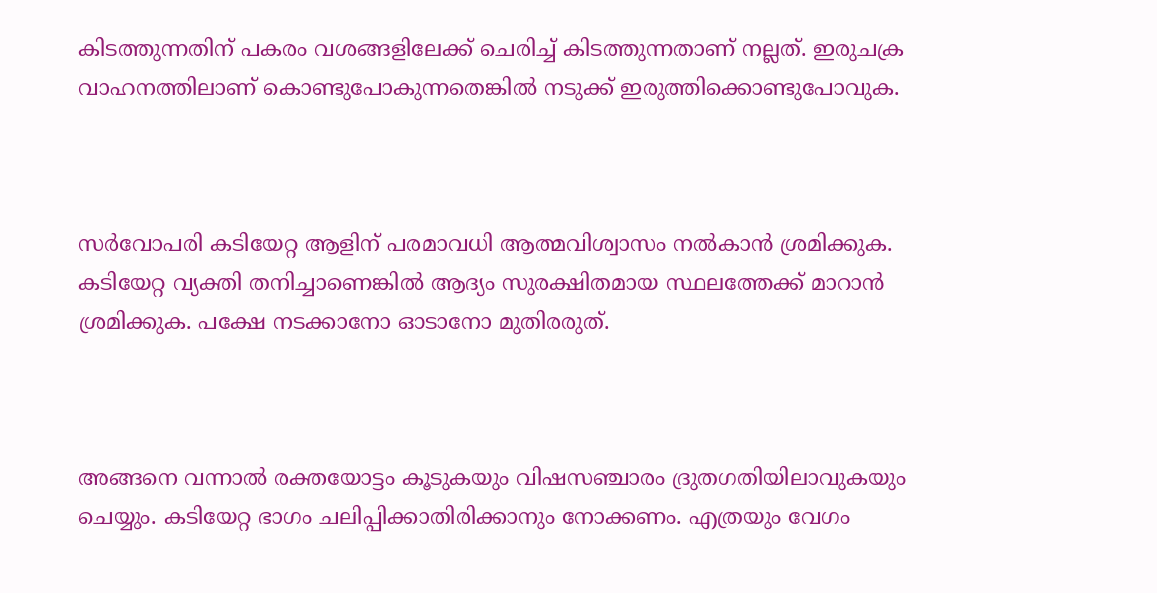കിടത്തുന്നതിന് പകരം വശങ്ങളിലേക്ക് ചെരിച്ച്‌ കിടത്തുന്നതാണ് നല്ലത്. ഇരുചക്ര വാഹനത്തിലാണ് കൊണ്ടുപോകുന്നതെങ്കില്‍ നടുക്ക് ഇരുത്തിക്കൊണ്ടുപോവുക.



സര്‍വോപരി കടിയേറ്റ ആളിന് പരമാവധി ആത്മവിശ്വാസം നല്‍കാന്‍ ശ്രമിക്കുക. കടിയേറ്റ വ്യക്തി തനിച്ചാണെങ്കില്‍ ആദ്യം സുരക്ഷിതമായ സ്ഥലത്തേക്ക് മാറാന്‍ ശ്രമിക്കുക. പക്ഷേ നടക്കാനോ ഓടാനോ മുതിരരുത്.



അങ്ങനെ വന്നാല്‍ രക്തയോട്ടം കൂടുകയും വിഷസഞ്ചാരം ദ്രുതഗതിയിലാവുകയും ചെയ്യും. കടിയേറ്റ ഭാഗം ചലിപ്പിക്കാതിരിക്കാനും നോക്കണം. എത്രയും വേഗം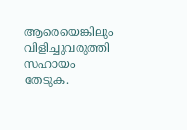ആരെയെങ്കിലും വിളിച്ചുവരുത്തി സഹായം തേടുക.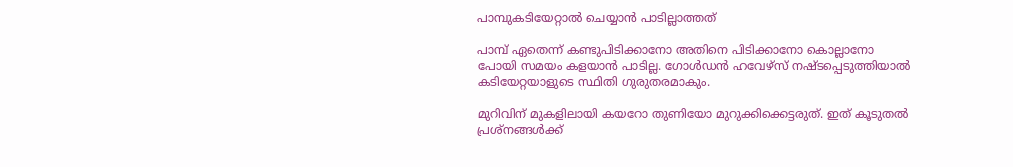പാമ്പുകടിയേറ്റാല്‍ ചെയ്യാന്‍ പാടില്ലാത്തത്

പാമ്പ് ഏതെന്ന് കണ്ടുപിടിക്കാനോ അതിനെ പിടിക്കാനോ കൊല്ലാനോ പോയി സമയം കളയാന്‍ പാടില്ല. ഗോള്‍ഡന്‍ ഹവേഴ്സ് നഷ്ടപ്പെടുത്തിയാല്‍ കടിയേറ്റയാളുടെ സ്ഥിതി ഗുരുതരമാകും.

മുറിവിന് മുകളിലായി കയറോ തുണിയോ മുറുക്കിക്കെട്ടരുത്. ഇത് കൂടുതല്‍ പ്രശ്നങ്ങള്‍ക്ക്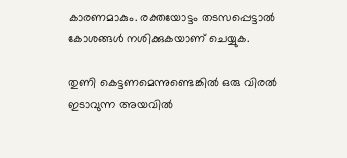കാരണമാകും. രക്തയോട്ടം തടസപ്പെട്ടാല്‍ കോശങ്ങള്‍ നശിക്കുകയാണ് ചെയ്യുക.

തുണി കെട്ടണമെന്നുണ്ടെങ്കില്‍ ഒരു വിരല്‍ ഇടാവുന്ന അയവില്‍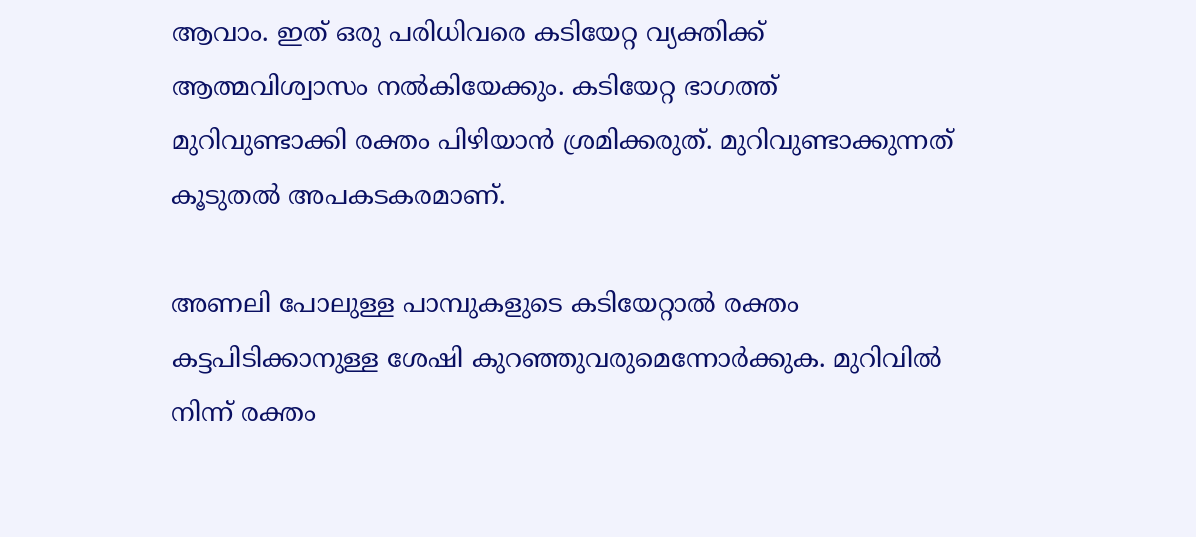ആവാം. ഇത് ഒരു പരിധിവരെ കടിയേറ്റ വ്യക്തിക്ക് ആത്മവിശ്വാസം നല്‍കിയേക്കും. കടിയേറ്റ ഭാഗത്ത് മുറിവുണ്ടാക്കി രക്തം പിഴിയാന്‍ ശ്രമിക്കരുത്. മുറിവുണ്ടാക്കുന്നത് കൂടുതല്‍ അപകടകരമാണ്.

അണലി പോലുള്ള പാമ്പുകളുടെ കടിയേറ്റാല്‍ രക്തം കട്ടപിടിക്കാനുള്ള ശേഷി കുറഞ്ഞുവരുമെന്നോര്‍ക്കുക. മുറിവില്‍ നിന്ന് രക്തം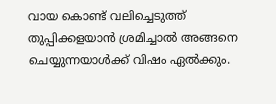വായ കൊണ്ട് വലിച്ചെടുത്ത് തുപ്പിക്കളയാന്‍ ശ്രമിച്ചാല്‍ അങ്ങനെ ചെയ്യുന്നയാള്‍ക്ക് വിഷം ഏല്‍ക്കും.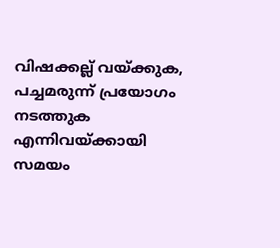വിഷക്കല്ല് വയ്ക്കുക, പച്ചമരുന്ന് പ്രയോഗം നടത്തുക എന്നിവയ്ക്കായി സമയം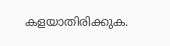കളയാതിരിക്കുക.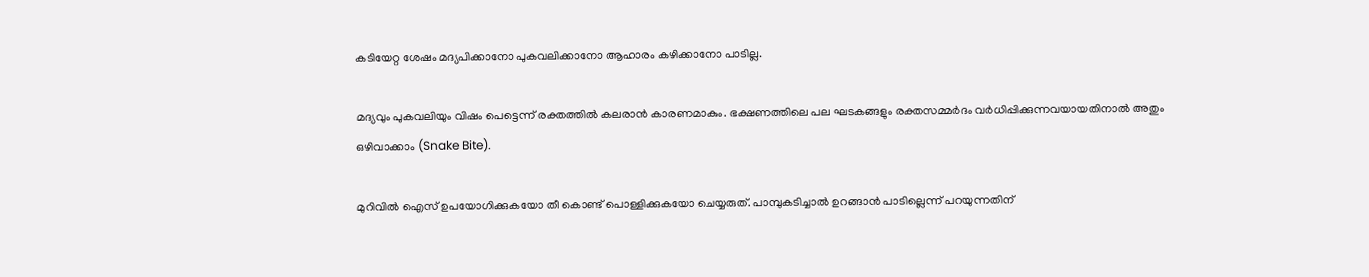കടിയേറ്റ ശേഷം മദ്യപിക്കാനോ പുകവലിക്കാനോ ആഹാരം കഴിക്കാനോ പാടില്ല.

മദ്യവും പുകവലിയും വിഷം പെട്ടെന്ന് രക്തത്തില്‍ കലരാന്‍ കാരണമാകും. ഭക്ഷണത്തിലെ പല ഘടകങ്ങളും രക്തസമ്മര്‍ദം വര്‍ധിപ്പിക്കുന്നവയായതിനാല്‍ അതും ഒഴിവാക്കാം (Snake Bite).

മുറിവില്‍ ഐസ് ഉപയോഗിക്കുകയോ തീ കൊണ്ട് പൊള്ളിക്കുകയോ ചെയ്യരുത്. പാമ്പുകടിച്ചാല്‍ ഉറങ്ങാന്‍ പാടില്ലെന്ന് പറയുന്നതിന്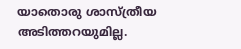യാതൊരു ശാസ്ത്രീയ അടിത്തറയുമില്ല.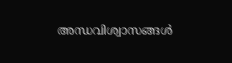അന്ധവിശ്വാസങ്ങള്‍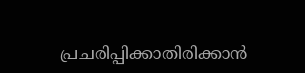പ്രചരിപ്പിക്കാതിരിക്കാന്‍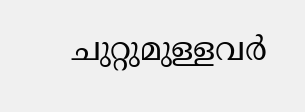ചുറ്റുമുള്ളവര്‍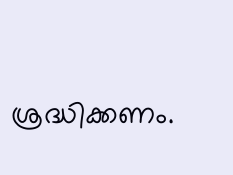ശ്രദ്ധിക്കണം.